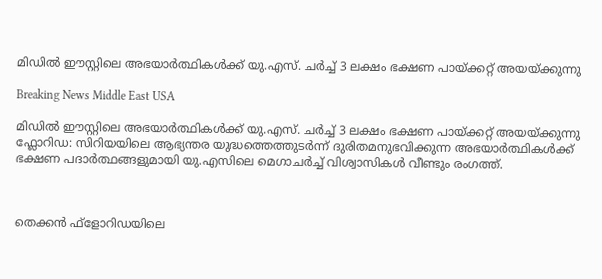മിഡില്‍ ഈസ്റ്റിലെ അഭയാര്‍ത്ഥികള്‍ക്ക് യു.എസ്. ചര്‍ച്ച് 3 ലക്ഷം ഭക്ഷണ പായ്ക്കറ്റ് അയയ്ക്കുന്നു

Breaking News Middle East USA

മിഡില്‍ ഈസ്റ്റിലെ അഭയാര്‍ത്ഥികള്‍ക്ക് യു.എസ്. ചര്‍ച്ച് 3 ലക്ഷം ഭക്ഷണ പായ്ക്കറ്റ് അയയ്ക്കുന്നു
ഫ്ലോറിഡ: സിറിയയിലെ ആഭ്യന്തര യുദ്ധത്തെത്തുടര്‍ന്ന് ദുരിതമനുഭവിക്കുന്ന അഭയാര്‍ത്ഥികള്‍ക്ക് ഭക്ഷണ പദാര്‍ത്ഥങ്ങളുമായി യു.എസിലെ മെഗാചര്‍ച്ച് വിശ്വാസികള്‍ വീണ്ടും രംഗത്ത്.



തെക്കന്‍ ഫ്ളോറിഡയിലെ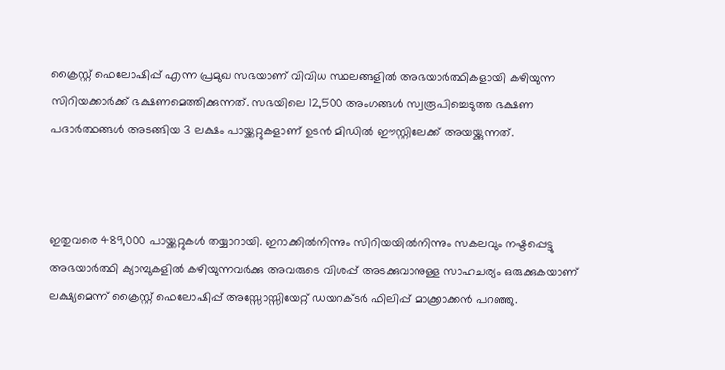ക്രൈസ്റ്റ് ഫെലോഷിപ്പ് എന്ന പ്രമുഖ സഭയാണ് വിവിധ സ്ഥലങ്ങളില്‍ അഭയാര്‍ത്ഥികളായി കഴിയുന്ന സിറിയക്കാര്‍ക്ക് ഭക്ഷണമെത്തിക്കുന്നത്. സഭയിലെ 12,500 അംഗങ്ങള്‍ സ്വരൂപിച്ചെടുത്ത ഭക്ഷണ പദാര്‍ത്ഥങ്ങള്‍ അടങ്ങിയ 3 ലക്ഷം പായ്ക്കറ്റുകളാണ് ഉടന്‍ മിഡില്‍ ഈസ്റ്റിലേക്ക് അയയ്ക്കുന്നത്.



ഇതുവരെ 489,000 പായ്ക്കറ്റുകള്‍ തയ്യാറായി. ഇറാക്കില്‍നിന്നും സിറിയയില്‍നിന്നും സകലവും നഷ്ടപ്പെട്ടു അഭയാര്‍ത്ഥി ക്യാമ്പുകളില്‍ കഴിയുന്നവര്‍ക്കു അവരുടെ വിശപ്പ് അടക്കുവാനുള്ള സാഹചര്യം ഒരുക്കുകയാണ് ലക്ഷ്യമെന്ന് ക്രൈസ്റ്റ് ഫെലോഷിപ്പ് അസ്സോസ്സിയേറ്റ് ഡയറക്ടര്‍ ഫിലിപ്പ് മാക്ക്രാക്കന്‍ പറഞ്ഞു.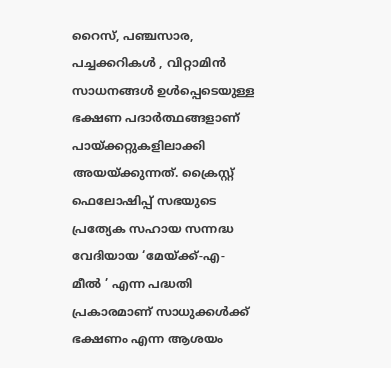റൈസ്, പഞ്ചസാര, പച്ചക്കറികള്‍ ‍, വിറ്റാമിന്‍ സാധനങ്ങള്‍ ഉള്‍പ്പെടെയുള്ള ഭക്ഷണ പദാര്‍ത്ഥങ്ങളാണ് പായ്ക്കറ്റുകളിലാക്കി അയയ്ക്കുന്നത്. ക്രൈസ്റ്റ് ഫെലോഷിപ്പ് സഭയുടെ പ്രത്യേക സഹായ സന്നദ്ധ വേദിയായ ‘മേയ്ക്ക്-എ-മീല്‍ ‍’ എന്ന പദ്ധതി പ്രകാരമാണ് സാധുക്കള്‍ക്ക് ഭക്ഷണം എന്ന ആശയം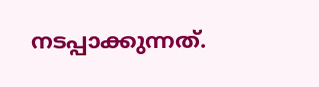നടപ്പാക്കുന്നത്.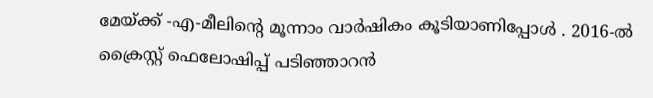മേയ്ക്ക് -എ-മീലിന്റെ മൂന്നാം വാര്‍ഷികം കൂടിയാണിപ്പോള്‍ ‍. 2016-ല്‍ ക്രൈസ്റ്റ് ഫെലോഷിപ്പ് പടിഞ്ഞാറന്‍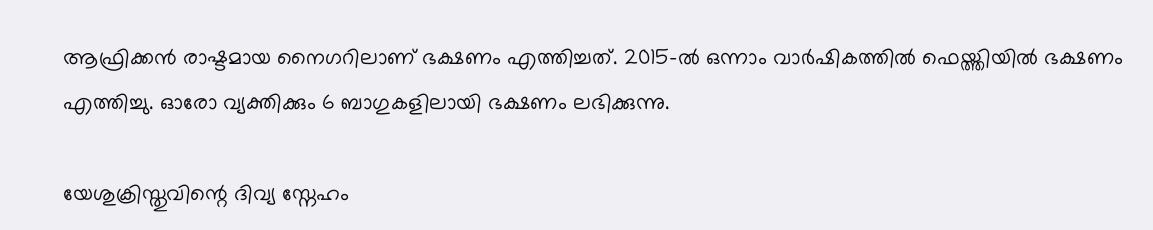ആഫ്രിക്കന്‍ രാഷ്ടമായ നൈഗറിലാണ് ഭക്ഷണം എത്തിച്ചത്. 2015-ല്‍ ഒന്നാം വാര്‍ഷികത്തില്‍ ഫെയ്ത്തിയില്‍ ഭക്ഷണം എത്തിച്ചു. ഓരോ വ്യക്തിക്കും 6 ബാഗുകളിലായി ഭക്ഷണം ലഭിക്കുന്നു.

യേശുക്രിസ്തുവിന്റെ ദിവ്യ സ്നേഹം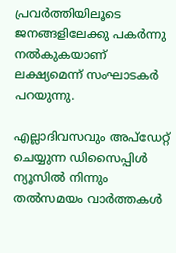പ്രവര്‍ത്തിയിലൂടെ ജനങ്ങളിലേക്കു പകര്‍ന്നു നല്‍കുകയാണ് ലക്ഷ്യമെന്ന് സംഘാടകര്‍ പറയുന്നു.

എല്ലാദിവസവും അപ്ഡേറ്റ് ചെയ്യുന്ന ഡിസൈപ്പിൾ ന്യൂസിൽ നിന്നും തൽസമയം വാർത്തകൾ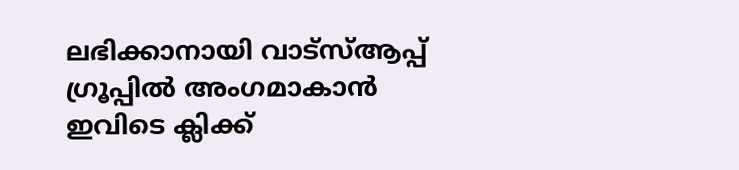ലഭിക്കാനായി വാട്സ്ആപ്പ് ഗ്രൂപ്പിൽ അംഗമാകാൻ ഇവിടെ ക്ലിക്ക്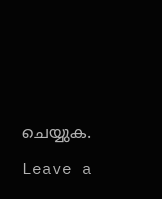ചെയ്യുക.

Leave a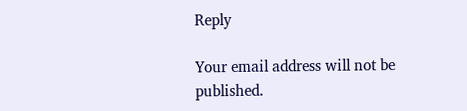Reply

Your email address will not be published.